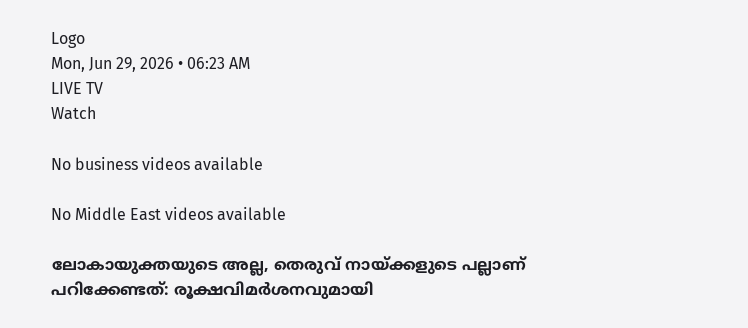Logo
Mon, Jun 29, 2026 • 06:23 AM
LIVE TV
Watch

No business videos available

No Middle East videos available

ലോകായുക്തയുടെ അല്ല, തെരുവ് നായ്ക്കളുടെ പല്ലാണ് പറിക്കേണ്ടത്: രൂക്ഷവിമർശനവുമായി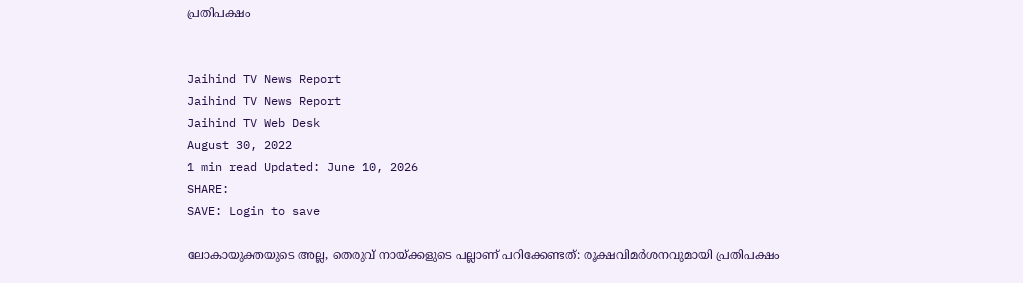പ്രതിപക്ഷം


Jaihind TV News Report
Jaihind TV News Report
Jaihind TV Web Desk
August 30, 2022
1 min read Updated: June 10, 2026
SHARE:
SAVE: Login to save

ലോകായുക്തയുടെ അല്ല, തെരുവ് നായ്ക്കളുടെ പല്ലാണ് പറിക്കേണ്ടത്: രൂക്ഷവിമർശനവുമായി പ്രതിപക്ഷം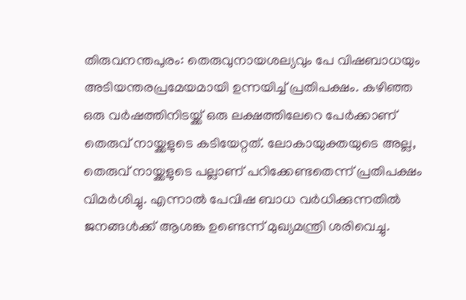തിരുവനന്തപുരം: തെരുവുനായശല്യവും പേ വിഷബാധയും  അടിയന്തരപ്രമേയമായി ഉന്നയിച്ച് പ്രതിപക്ഷം. കഴിഞ്ഞ ഒരു വര്‍ഷത്തിനിടയ്ക്ക് ഒരു ലക്ഷത്തിലേറെ പേര്‍ക്കാണ് തെരുവ് നായ്ക്കളുടെ കടിയേറ്റത്. ലോകായുക്തയുടെ അല്ല, തെരുവ് നായ്ക്കളുടെ പല്ലാണ് പറിക്കേണ്ടതെന്ന് പ്രതിപക്ഷം വിമർശിച്ചു. എന്നാൽ പേവിഷ ബാധ വർധിക്കുന്നതിൽ ജനങ്ങൾക്ക് ആശങ്ക ഉണ്ടെന്ന് മുഖ്യമന്ത്രി ശരിവെച്ചു.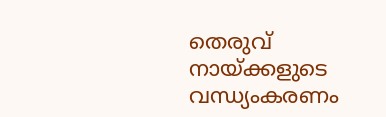തെരുവ് നായ്ക്കളുടെ വന്ധ്യംകരണം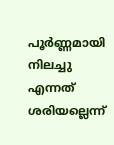പൂർണ്ണമായി നിലച്ചു എന്നത് ശരിയല്ലെന്ന്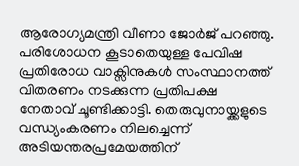ആരോഗ്യമന്ത്രി വീണാ ജോർജ് പറഞ്ഞു. പരിശോധന കൂടാതെയുള്ള പേവിഷ പ്രതിരോധ വാക്സിനുകൾ സംസ്ഥാനത്ത് വിതരണം നടക്കുന്ന പ്രതിപക്ഷ നേതാവ് ചൂണ്ടിക്കാട്ടി. തെരുവുനായ്ക്കളുടെ വന്ധ്യംകരണം നിലച്ചെന്ന് അടിയന്തരപ്രമേയത്തിന്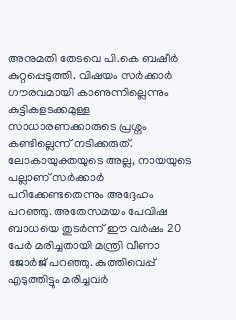അനുമതി തേടവെ പി.കെ ബഷീർ കുറ്റപ്പെടുത്തി. വിഷയം സർക്കാർ ഗൗരവമായി കാണുന്നില്ലെന്നും കുട്ടികളടക്കമുള്ള സാധാരണക്കാരുടെ പ്രശ്നം കണ്ടില്ലെന്ന് നടിക്കരുത്. ലോകായുക്തയുടെ അല്ല, നായയുടെ പല്ലാണ് സർക്കാർ പറിക്കേണ്ടതെന്നും അദ്ദേഹം പറഞ്ഞു. അതേസമയം പേവിഷ ബാധയെ തുടർന്ന് ഈ വർഷം 20 പേര്‍ മരിച്ചതായി മന്ത്രി വീണാ ജോര്‍ജ് പറഞ്ഞു. കുത്തിവെപ്പ് എടുത്തിട്ടും മരിച്ചവർ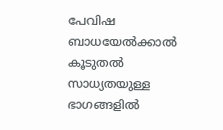പേവിഷ ബാധയേൽക്കാൽ കൂടുതൽ സാധ്യതയുള്ള ഭാഗങ്ങളിൽ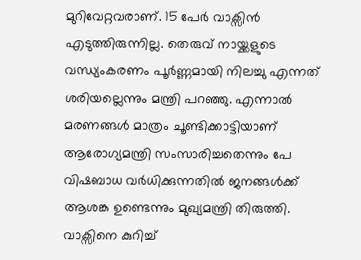മുറിവേറ്റവരാണ്. 15 പേർ വാക്സിൻ എടുത്തിരുന്നില്ല. തെരുവ് നായ്ക്കളുടെ വന്ധ്യംകരണം പൂർണ്ണമായി നിലച്ചു എന്നത് ശരിയല്ലെന്നും മന്ത്രി പറഞ്ഞു. എന്നാല്‍ മരണങ്ങൾ മാത്രം ചൂണ്ടിക്കാട്ടിയാണ് ആരോഗ്യമന്ത്രി സംസാരിച്ചതെന്നും പേ വിഷബാധ വർധിക്കുന്നതിൽ ജനങ്ങൾക്ക് ആശങ്ക ഉണ്ടെന്നും മുഖ്യമന്ത്രി തിരുത്തി. വാക്സിനെ കുറിച്ച്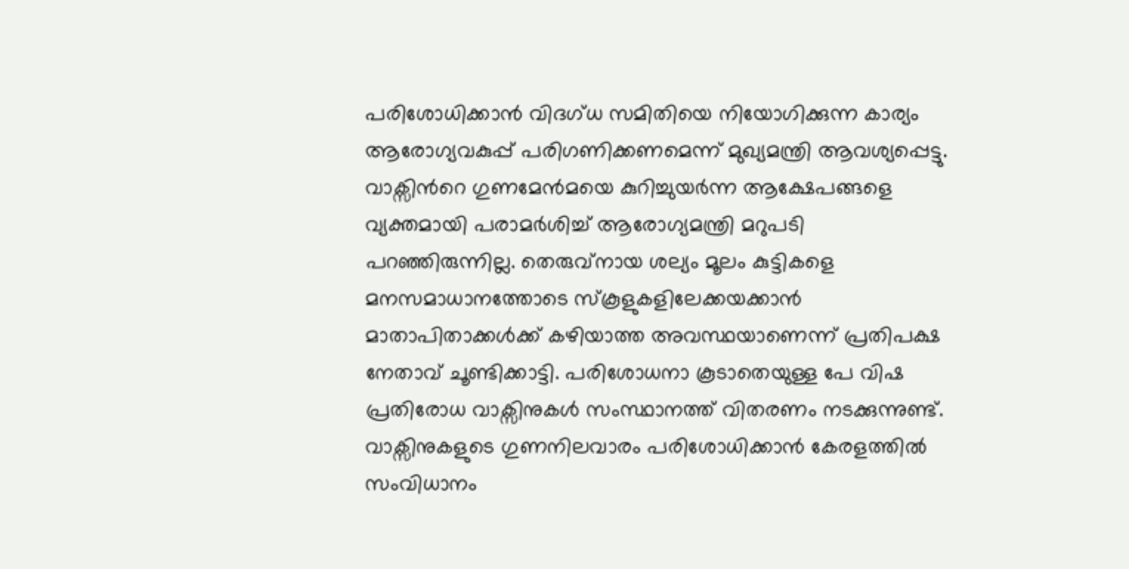പരിശോധിക്കാൻ വിദഗ്ധ സമിതിയെ നിയോഗിക്കുന്ന കാര്യം ആരോഗ്യവകുപ്പ് പരിഗണിക്കണമെന്ന് മുഖ്യമന്ത്രി ആവശ്യപ്പെട്ടു. വാക്സിന്‍റെ ഗുണമേൻമയെ കുറിച്ചുയർന്ന ആക്ഷേപങ്ങളെ വ്യക്തമായി പരാമർശിച്ച് ആരോഗ്യമന്ത്രി മറുപടി പറഞ്ഞിരുന്നില്ല. തെരുവ്നായ ശല്യം മൂലം കുട്ടികളെ മനസമാധാനത്തോടെ സ്കൂളുകളിലേക്കയക്കാന്‍ മാതാപിതാക്കള്‍ക്ക് കഴിയാത്ത അവസ്ഥയാണെന്ന് പ്രതിപക്ഷ നേതാവ് ചൂണ്ടിക്കാട്ടി. പരിശോധനാ കൂടാതെയുള്ള പേ വിഷ പ്രതിരോധ വാക്സിനുകൾ സംസ്ഥാനത്ത് വിതരണം നടക്കുന്നുണ്ട്. വാക്സിനുകളുടെ ഗുണനിലവാരം പരിശോധിക്കാൻ കേരളത്തിൽ സംവിധാനം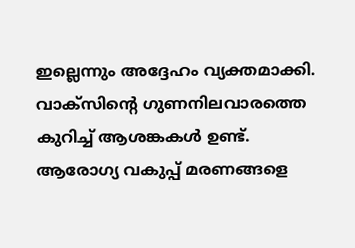ഇല്ലെന്നും അദ്ദേഹം വ്യക്തമാക്കി. വാക്സിന്‍റെ ഗുണനിലവാരത്തെ കുറിച്ച് ആശങ്കകൾ ഉണ്ട്. ആരോഗ്യ വകുപ്പ് മരണങ്ങളെ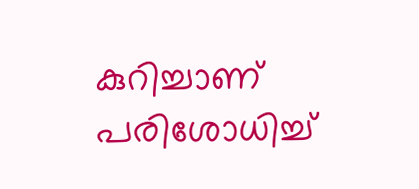കുറിച്ചാണ് പരിശോധിച്ച്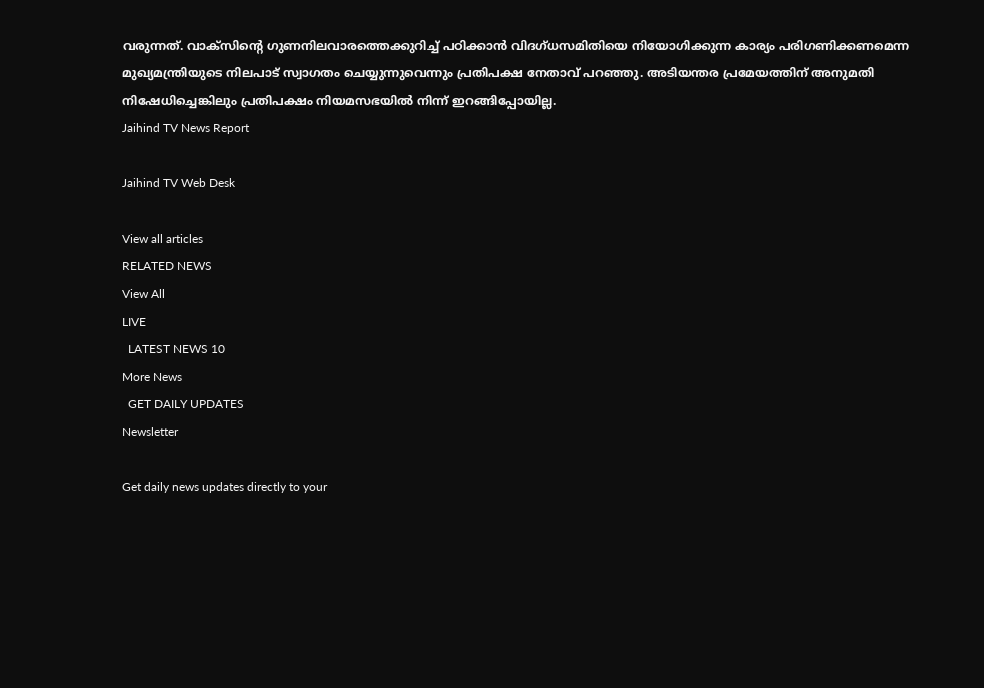വരുന്നത്. വാക്സിന്‍റെ ഗുണനിലവാരത്തെക്കുറിച്ച് പഠിക്കാന്‍ വിദഗ്ധസമിതിയെ നിയോഗിക്കുന്ന കാര്യം പരിഗണിക്കണമെന്ന മുഖ്യമന്ത്രിയുടെ നിലപാട് സ്വാഗതം ചെയ്യുന്നുവെന്നും പ്രതിപക്ഷ നേതാവ് പറഞ്ഞു. അടിയന്തര പ്രമേയത്തിന് അനുമതി നിഷേധിച്ചെങ്കിലും പ്രതിപക്ഷം നിയമസഭയില്‍ നിന്ന് ഇറങ്ങിപ്പോയില്ല.
Jaihind TV News Report

Jaihind TV Web Desk

View all articles
RELATED NEWS
View All
LIVE
  LATEST NEWS 10
More News
  GET DAILY UPDATES
Newsletter

Get daily news updates directly to your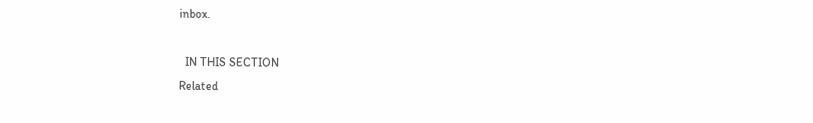inbox.

  IN THIS SECTION
Related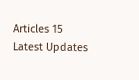Articles 15
Latest Updates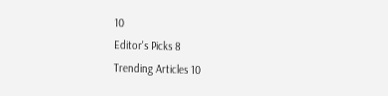10
Editor's Picks 8
Trending Articles 10